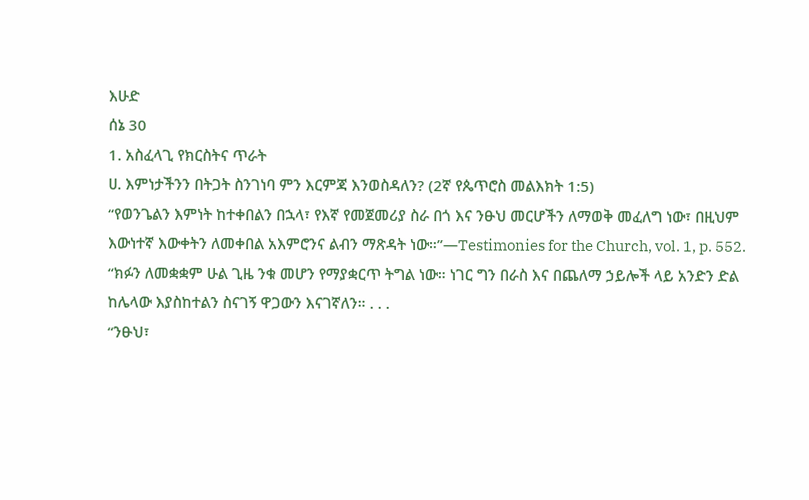እሁድ
ሰኔ 30
1. አስፈላጊ የክርስትና ጥራት
ሀ. እምነታችንን በትጋት ስንገነባ ምን እርምጃ እንወስዳለን? (2ኛ የጴጥሮስ መልእክት 1:5)
“የወንጌልን እምነት ከተቀበልን በኋላ፣ የእኛ የመጀመሪያ ስራ በጎ እና ንፁህ መርሆችን ለማወቅ መፈለግ ነው፣ በዚህም እውነተኛ እውቀትን ለመቀበል አእምሮንና ልብን ማጽዳት ነው።”—Testimonies for the Church, vol. 1, p. 552.
“ክፉን ለመቋቋም ሁል ጊዜ ንቁ መሆን የማያቋርጥ ትግል ነው። ነገር ግን በራስ እና በጨለማ ኃይሎች ላይ አንድን ድል ከሌላው እያስከተልን ስናገኝ ዋጋውን እናገኛለን። . . .
“ንፁህ፣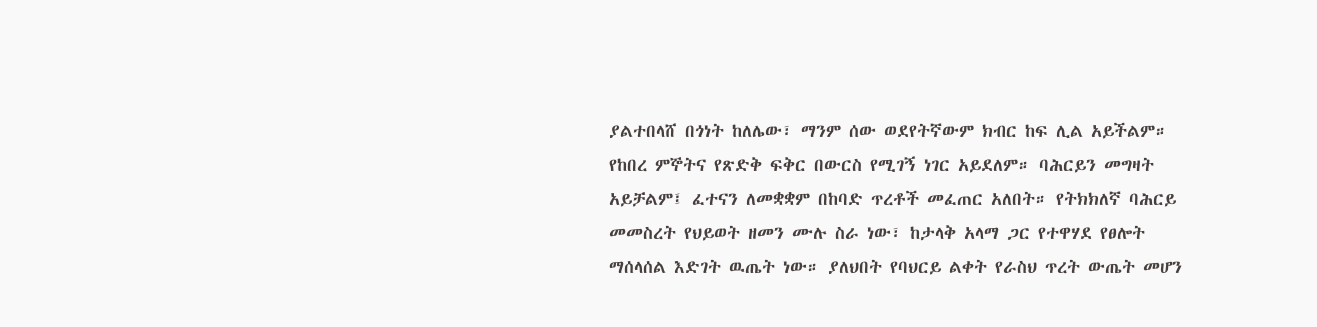ያልተበላሸ በጎነት ከለሌው፣ ማንም ሰው ወደየትኛውም ክብር ከፍ ሊል አይችልም። የከበረ ምኞትና የጽድቅ ፍቅር በውርስ የሚገኝ ነገር አይደለም። ባሕርይን መግዛት አይቻልም፤ ፈተናን ለመቋቋም በከባድ ጥረቶች መፈጠር አለበት። የትክክለኛ ባሕርይ መመስረት የህይወት ዘመን ሙሉ ስራ ነው፣ ከታላቅ አላማ ጋር የተዋሃደ የፀሎት ማሰላሰል እድገት ዉጤት ነው። ያለህበት የባህርይ ልቀት የራስህ ጥረት ውጤት መሆን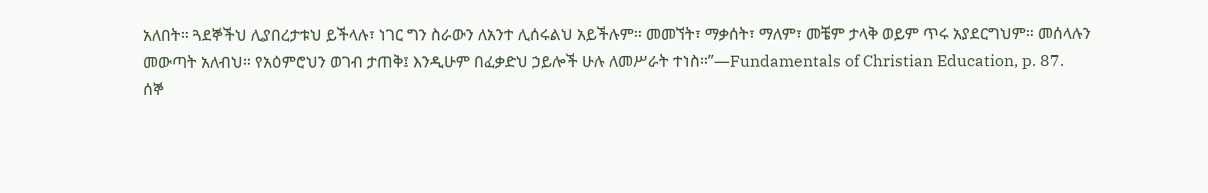አለበት። ጓደኞችህ ሊያበረታቱህ ይችላሉ፣ ነገር ግን ስራውን ለአንተ ሊሰሩልህ አይችሉም። መመኘት፣ ማቃሰት፣ ማለም፣ መቼም ታላቅ ወይም ጥሩ አያደርግህም። መሰላሉን መውጣት አለብህ። የአዕምሮህን ወገብ ታጠቅ፤ እንዲሁም በፈቃድህ ኃይሎች ሁሉ ለመሥራት ተነስ።”—Fundamentals of Christian Education, p. 87.
ሰኞ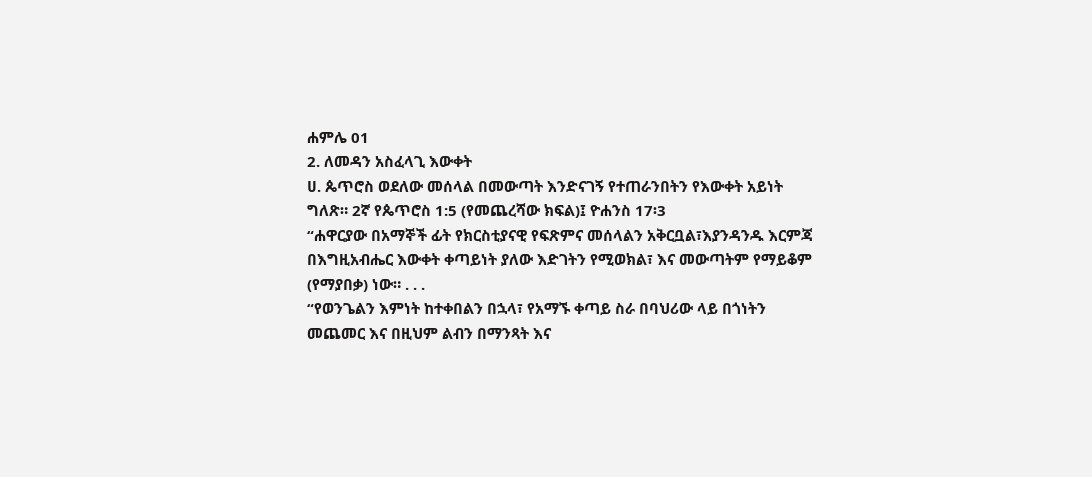ሐምሌ 01
2. ለመዳን አስፈላጊ እውቀት
ሀ. ጴጥሮስ ወደለው መሰላል በመውጣት እንድናገኝ የተጠራንበትን የእውቀት አይነት ግለጽ። 2ኛ የጴጥሮስ 1:5 (የመጨረሻው ክፍል)፤ ዮሐንስ 17፡3
“ሐዋርያው በአማኞች ፊት የክርስቲያናዊ የፍጽምና መሰላልን አቅርቧል፣እያንዳንዱ እርምጃ በእግዚአብሔር እውቀት ቀጣይነት ያለው እድገትን የሚወክል፣ እና መውጣትም የማይቆም (የማያበቃ) ነው። . . .
“የወንጌልን እምነት ከተቀበልን በኋላ፣ የአማኙ ቀጣይ ስራ በባህሪው ላይ በጎነትን መጨመር እና በዚህም ልብን በማንጻት እና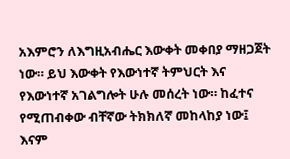አእምሮን ለእግዚአብሔር እውቀት መቀበያ ማዘጋጀት ነው። ይህ እውቀት የእውነተኛ ትምህርት እና የእውነተኛ አገልግሎት ሁሉ መሰረት ነው። ከፈተና የሚጠብቀው ብቸኛው ትክክለኛ መከላከያ ነው፤ እናም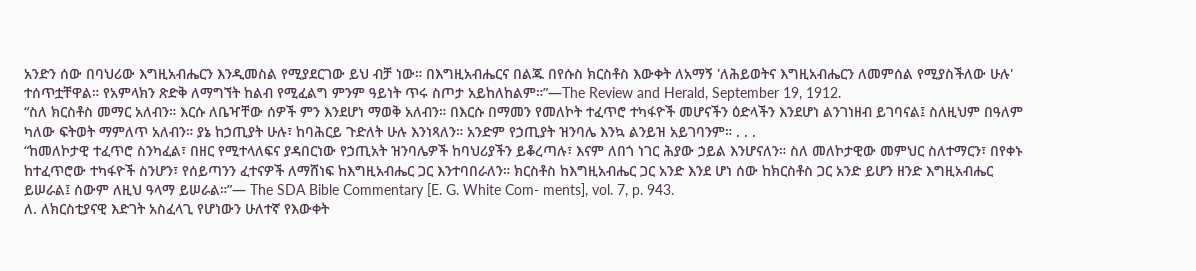አንድን ሰው በባህሪው እግዚአብሔርን እንዲመስል የሚያደርገው ይህ ብቻ ነው። በእግዚአብሔርና በልጁ በየሱስ ክርስቶስ እውቀት ለአማኝ 'ለሕይወትና እግዚአብሔርን ለመምሰል የሚያስችለው ሁሉ' ተሰጥቷቸዋል። የአምላክን ጽድቅ ለማግኘት ከልብ የሚፈልግ ምንም ዓይነት ጥሩ ስጦታ አይከለከልም።”—The Review and Herald, September 19, 1912.
“ስለ ክርስቶስ መማር አለብን። እርሱ ለቤዣቸው ሰዎች ምን እንደሆነ ማወቅ አለብን። በእርሱ በማመን የመለኮት ተፈጥሮ ተካፋዮች መሆናችን ዕድላችን እንደሆነ ልንገነዘብ ይገባናል፤ ስለዚህም በዓለም ካለው ፍትወት ማምለጥ አለብን። ያኔ ከኃጢያት ሁሉ፣ ከባሕርይ ጉድለት ሁሉ እንነጻለን። አንድም የኃጢያት ዝንባሌ እንኳ ልንይዝ አይገባንም። . . .
“ከመለኮታዊ ተፈጥሮ ስንካፈል፣ በዘር የሚተላለፍና ያዳበርነው የኃጢአት ዝንባሌዎች ከባህሪያችን ይቆረጣሉ፣ እናም ለበጎ ነገር ሕያው ኃይል እንሆናለን። ስለ መለኮታዊው መምህር ስለተማርን፣ በየቀኑ ከተፈጥሮው ተካፋዮች ስንሆን፣ የሰይጣንን ፈተናዎች ለማሸነፍ ከእግዚአብሔር ጋር እንተባበራለን። ክርስቶስ ከእግዚአብሔር ጋር አንድ እንደ ሆነ ሰው ከክርስቶስ ጋር አንድ ይሆን ዘንድ እግዚአብሔር ይሠራል፤ ሰውም ለዚህ ዓላማ ይሠራል።”— The SDA Bible Commentary [E. G. White Com- ments], vol. 7, p. 943.
ለ. ለክርስቲያናዊ እድገት አስፈላጊ የሆነውን ሁለተኛ የእውቀት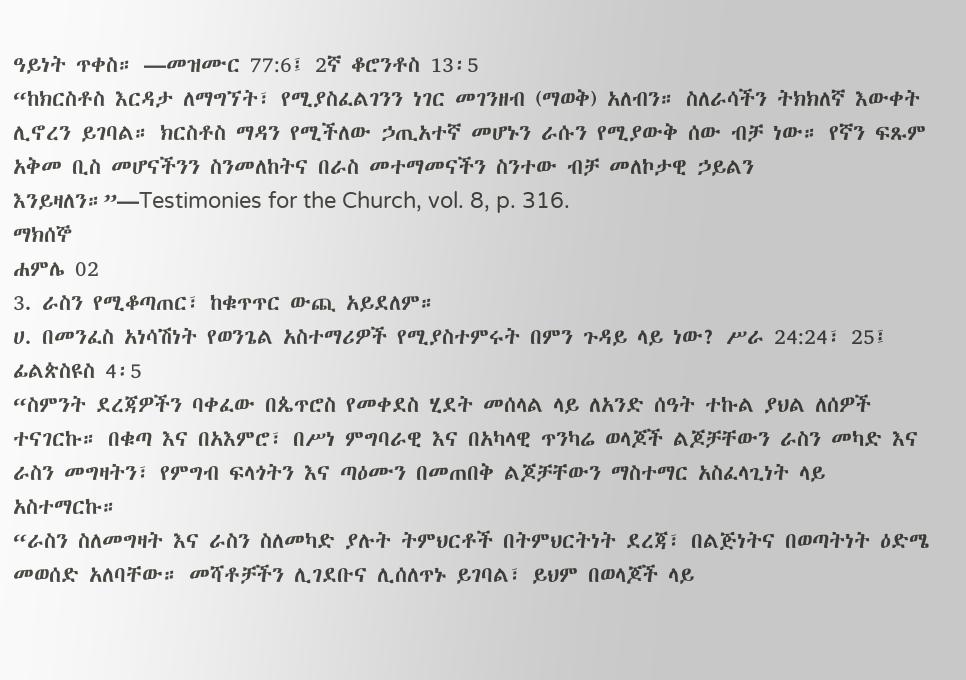ዓይነት ጥቀስ። —መዝሙር 77:6፤ 2ኛ ቆሮንቶስ 13፡5
“ከክርስቶስ እርዳታ ለማግኘት፣ የሚያስፈልገንን ነገር መገንዘብ (ማወቅ) አለብን። ስለራሳችን ትክክለኛ እውቀት ሊኖረን ይገባል። ክርስቶስ ማዳን የሚችለው ኃጢአተኛ መሆኑን ራሱን የሚያውቅ ሰው ብቻ ነው። የኛን ፍጹም አቅመ ቢስ መሆናችንን ስንመለከትና በራስ መተማመናችን ስንተው ብቻ መለኮታዊ ኃይልን እንይዛለን።”—Testimonies for the Church, vol. 8, p. 316.
ማክሰኞ
ሐምሌ 02
3. ራስን የሚቆጣጠር፣ ከቁጥጥር ውጪ አይደለም።
ሀ. በመንፈስ አነሳሽነት የወንጌል አስተማሪዎች የሚያስተምሩት በምን ጉዳይ ላይ ነው? ሥራ 24:24፣ 25፤ ፊልጵስዩስ 4፡5
“ስምንት ደረጃዎችን ባቀፈው በጴጥሮስ የመቀደስ ሂደት መሰላል ላይ ለአንድ ሰዓት ተኩል ያህል ለሰዎች ተናገርኩ። በቁጣ እና በአእምሮ፣ በሥነ ምግባራዊ እና በአካላዊ ጥንካሬ ወላጆች ልጆቻቸውን ራስን መካድ እና ራስን መግዛትን፣ የምግብ ፍላጎትን እና ጣዕሙን በመጠበቅ ልጆቻቸውን ማስተማር አስፈላጊነት ላይ አስተማርኩ።
“ራስን ስለመግዛት እና ራስን ስለመካድ ያሉት ትምህርቶች በትምህርትነት ደረጃ፣ በልጅነትና በወጣትነት ዕድሜ መወሰድ አለባቸው። መሻቶቻችን ሊገደቡና ሊሰለጥኑ ይገባል፣ ይህም በወላጆች ላይ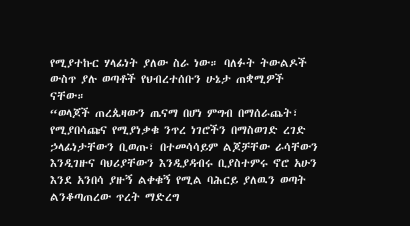የሚያተኩር ሃላፊነት ያለው ስራ ነው። ባለፉት ትውልዶች ውስጥ ያሉ ወጣቶች የህብረተሰቡን ሁኔታ ጠቋሚዎች ናቸው።
“ወላጆች ጠረጴዛውን ጤናማ በሆነ ምግብ በማሰራጨት፣ የሚያበሳጩና የሚያነቃቁ ንጥረ ነገሮችን በማስወገድ ረገድ ኃላፊነታቸውን ቢወጡ፣ በተመሳሳይም ልጆቻቸው ራሳቸውን እንዲገዙና ባህሪያቸውን እንዲያዳብሩ ቢያስተምሩ ኖሮ አሁን እንደ አንበሳ ያዙኝ ልቀቁኝ የሚል ባሕርይ ያለዉን ወጣት ልንቆጣጠረው ጥረት ማድረግ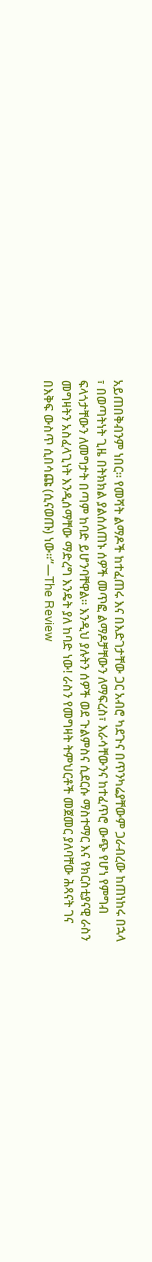አይጠበቅብንም ነበር። የመሻት ልማዶች ከተፈጠሩ እና በእድገታቸው ጋር አብሮ ካደጉና በጥንካሬያቸውም ጋራብረው ከጠነከሩ በኋላ ፣ በወጣትነት ጊዜ በትክክል ያልሰለጠኑ ሰዎች መጥፎ ልማዶቻቸውን ለማፍረስ፣ እራሳቸውንና ከተፈጥሮ ውጭ የሆነ የምግብ ፍላጎታቸውን ለመግታት በጣም ከባድ ይሆንባቸዋል። እንዲህ ያሉትን ሰዎች ወደ ጉልምስና ሲደርሱ ማስተማር እና የክርስቲያናዊ ራስን መግዛትን አስፈላጊነት እንዲሰማቸው ማድረግ እንዴት ያለ ከባድ ነው! ራስን የመግዛት ትምህርቶች መጀመር ያለባቸው ሕጻናት ገና በእቅፍ ውስጥ ሲበሳጩ (ሲናወጡ) ነው።”—The Review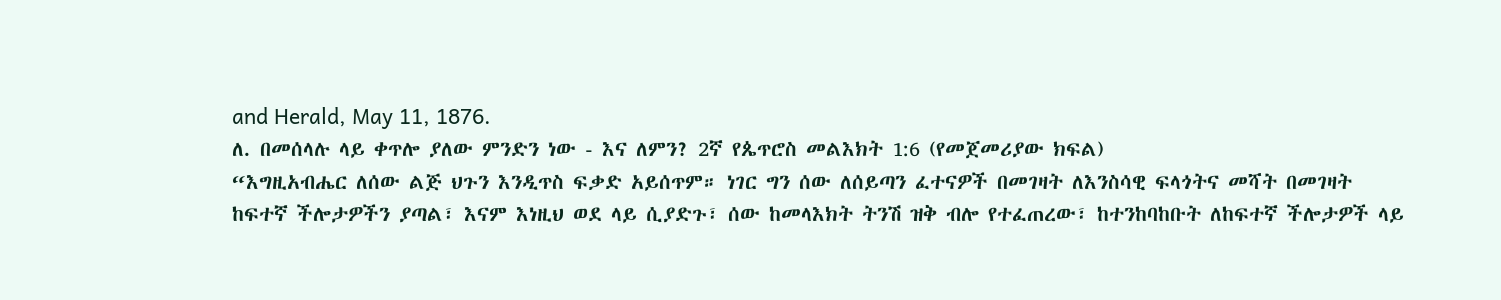and Herald, May 11, 1876.
ለ. በመሰላሉ ላይ ቀጥሎ ያለው ምንድን ነው - እና ለምን? 2ኛ የጴጥሮስ መልእክት 1:6 (የመጀመሪያው ክፍል)
“እግዚአብሔር ለሰው ልጅ ህጉን እንዲጥስ ፍቃድ አይሰጥም። ነገር ግን ሰው ለሰይጣን ፈተናዎች በመገዛት ለእንስሳዊ ፍላጎትና መሻት በመገዛት ከፍተኛ ችሎታዎችን ያጣል፣ እናም እነዚህ ወደ ላይ ሲያድጉ፣ ሰው ከመላእክት ትንሽ ዝቅ ብሎ የተፈጠረው፣ ከተንከባከቡት ለከፍተኛ ችሎታዎች ላይ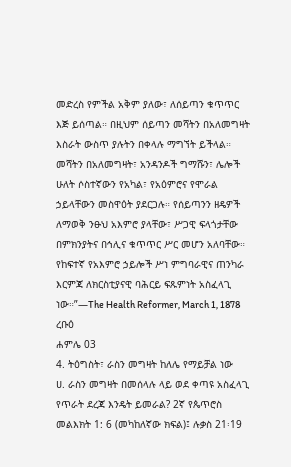መድረስ የምችል አቅም ያለው፣ ለሰይጣን ቁጥጥር እጅ ይሰጣል። በዚህም ሰይጣን መሻትን በአለመግዛት እስራት ውስጥ ያሉትን በቀላሉ ማግኘት ይችላል። መሻትን በአለመግዛት፣ አንዳንዶች ግማሹን፣ ሌሎች ሁለት ሶስተኛውን የአካል፣ የአዕምሮና የሞራል ኃይላቸውን መስዋዕት ያደርጋሉ። የሰይጣንን ዘዴዎች ለማወቅ ንፁህ አእምሮ ያላቸው፣ ሥጋዊ ፍላጎታቸው በምክንያትና በኅሊና ቁጥጥር ሥር መሆን አለባቸው። የከፍተኛ የአእምሮ ኃይሎች ሥነ ምግባራዊና ጠንካራ እርምጃ ለክርስቲያናዊ ባሕርይ ፍጹምነት አስፈላጊ ነው።”—The Health Reformer, March 1, 1878
ረቡዕ
ሐምሌ 03
4. ትዕግስት፣ ራስን መግዛት ከለሌ የማይቻል ነው
ሀ. ራስን መግዛት በመሰላሉ ላይ ወደ ቀጣዩ አስፈላጊ የጥራት ደረጃ እንዴት ይመራል? 2ኛ የጴጥሮስ መልእክት 1: 6 (መካከለኛው ክፍል)፤ ሉቃስ 21፡19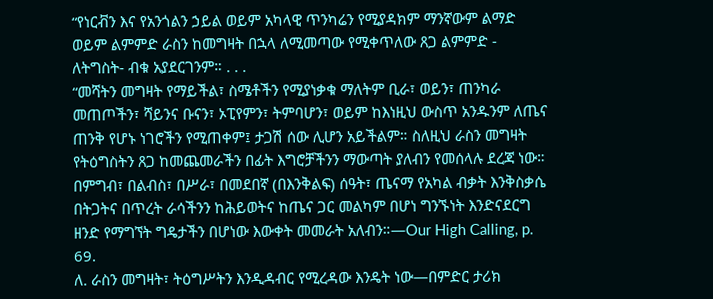“የነርቭን እና የአንጎልን ኃይል ወይም አካላዊ ጥንካሬን የሚያዳክም ማንኛውም ልማድ ወይም ልምምድ ራስን ከመግዛት በኋላ ለሚመጣው የሚቀጥለው ጸጋ ልምምድ - ለትግስት- ብቁ አያደርገንም። . . .
“መሻትን መግዛት የማይችል፣ ስሜቶችን የሚያነቃቁ ማለትም ቢራ፣ ወይን፣ ጠንካራ መጠጦችን፣ ሻይንና ቡናን፣ ኦፒየምን፣ ትምባሆን፣ ወይም ከእነዚህ ውስጥ አንዱንም ለጤና ጠንቅ የሆኑ ነገሮችን የሚጠቀም፤ ታጋሽ ሰው ሊሆን አይችልም። ስለዚህ ራስን መግዛት የትዕግስትን ጸጋ ከመጨመራችን በፊት እግሮቻችንን ማውጣት ያለብን የመሰላሉ ደረጃ ነው። በምግብ፣ በልብስ፣ በሥራ፣ በመደበኛ (በእንቅልፍ) ሰዓት፣ ጤናማ የአካል ብቃት እንቅስቃሴ በትጋትና በጥረት ራሳችንን ከሕይወትና ከጤና ጋር መልካም በሆነ ግንኙነት እንድናደርግ ዘንድ የማግኘት ግዴታችን በሆነው እውቀት መመራት አለብን።—Our High Calling, p. 69.
ለ. ራስን መግዛት፣ ትዕግሥትን እንዲዳብር የሚረዳው እንዴት ነው—በምድር ታሪክ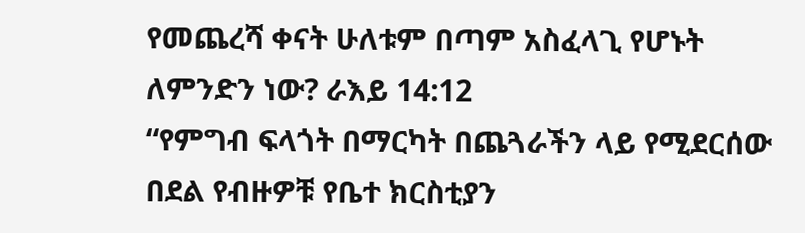የመጨረሻ ቀናት ሁለቱም በጣም አስፈላጊ የሆኑት ለምንድን ነው? ራእይ 14:12
“የምግብ ፍላጎት በማርካት በጨጓራችን ላይ የሚደርሰው በደል የብዙዎቹ የቤተ ክርስቲያን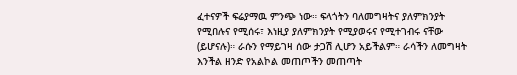ፈተናዎች ፍሬያማዉ ምንጭ ነው። ፍላጎትን ባለመግዛትና ያለምክንያት የሚበሉና የሚሰሩ፣ እነዚያ ያለምክንያት የሚያወሩና የሚተገብሩ ናቸው (ይሆናሉ)። ራሱን የማይገዛ ሰው ታጋሽ ሊሆን አይችልም። ራሳችን ለመግዛት እንችል ዘንድ የአልኮል መጠጦችን መጠጣት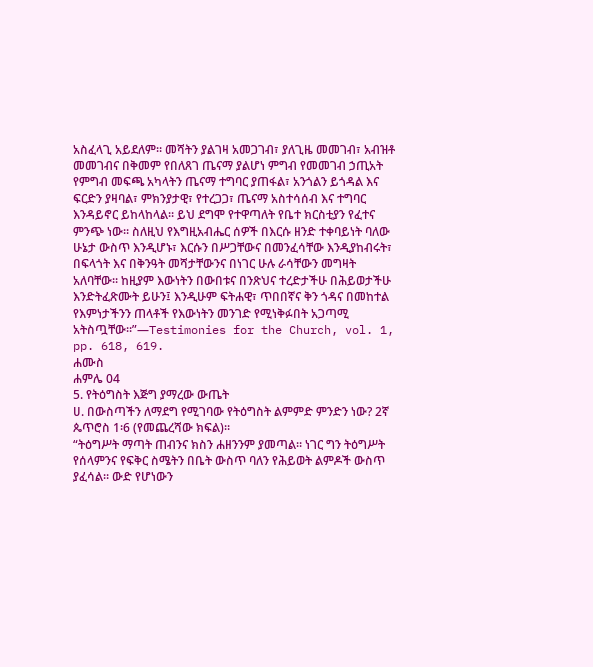አስፈላጊ አይደለም። መሻትን ያልገዛ አመጋገብ፣ ያለጊዜ መመገብ፣ አብዝቶ መመገብና በቅመም የበለጸገ ጤናማ ያልሆነ ምግብ የመመገብ ኃጢአት የምግብ መፍጫ አካላትን ጤናማ ተግባር ያጠፋል፣ አንጎልን ይጎዳል እና ፍርድን ያዛባል፣ ምክንያታዊ፣ የተረጋጋ፣ ጤናማ አስተሳሰብ እና ተግባር እንዳይኖር ይከላከላል። ይህ ደግሞ የተዋጣለት የቤተ ክርስቲያን የፈተና ምንጭ ነው። ስለዚህ የእግዚአብሔር ሰዎች በእርሱ ዘንድ ተቀባይነት ባለው ሁኔታ ውስጥ እንዲሆኑ፣ እርሱን በሥጋቸውና በመንፈሳቸው እንዲያከብሩት፣ በፍላጎት እና በቅንዓት መሻታቸውንና በነገር ሁሉ ራሳቸውን መግዛት አለባቸው። ከዚያም እውነትን በውበቱና በንጽህና ተረድታችሁ በሕይወታችሁ እንድትፈጽሙት ይሁን፤ እንዲሁም ፍትሐዊ፣ ጥበበኛና ቅን ጎዳና በመከተል የእምነታችንን ጠላቶች የእውነትን መንገድ የሚነቅፉበት አጋጣሚ አትስጧቸው።”—Testimonies for the Church, vol. 1, pp. 618, 619.
ሐሙስ
ሐምሌ 04
5. የትዕግስት እጅግ ያማረው ውጤት
ሀ. በውስጣችን ለማደግ የሚገባው የትዕግስት ልምምድ ምንድን ነው? 2ኛ ጴጥሮስ 1፡6 (የመጨረሻው ክፍል)።
“ትዕግሥት ማጣት ጠብንና ክስን ሐዘንንም ያመጣል። ነገር ግን ትዕግሥት የሰላምንና የፍቅር ስሜትን በቤት ውስጥ ባለን የሕይወት ልምዶች ውስጥ ያፈሳል። ውድ የሆነውን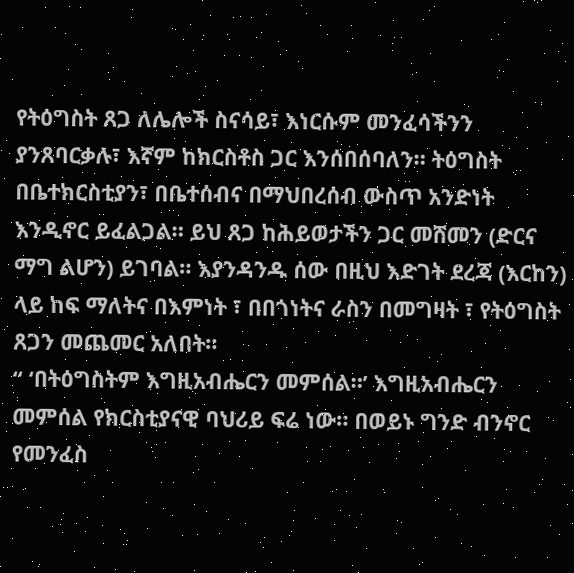የትዕግስት ጸጋ ለሌሎች ስናሳይ፣ እነርሱም መንፈሳችንን ያንጸባርቃሉ፣ እኛም ከክርስቶስ ጋር እንሰበሰባለን። ትዕግስት በቤተክርስቲያን፣ በቤተሰብና በማህበረሰብ ውስጥ አንድነት እንዲኖር ይፈልጋል። ይህ ጸጋ ከሕይወታችን ጋር መሸመን (ድርና ማግ ልሆን) ይገባል። እያንዳንዱ ሰው በዚህ እድገት ደረጃ (እርከን) ላይ ከፍ ማለትና በእምነት ፣ በበጎነትና ራስን በመግዛት ፣ የትዕግስት ጸጋን መጨመር አለበት።
“ ‘በትዕግስትም እግዚአብሔርን መምሰል።’ እግዚአብሔርን መምሰል የክርስቲያናዊ ባህሪይ ፍሬ ነው። በወይኑ ግንድ ብንኖር የመንፈስ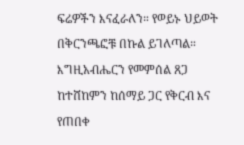ፍሬዎችን እናፈራለን። የወይኑ ህይወት በቅርንጫፎቹ በኩል ይገለጣል። እግዚአብሔርን የመምሰል ጸጋ ከተሸከምን ከሰማይ ጋር የቅርብ እና የጠበቀ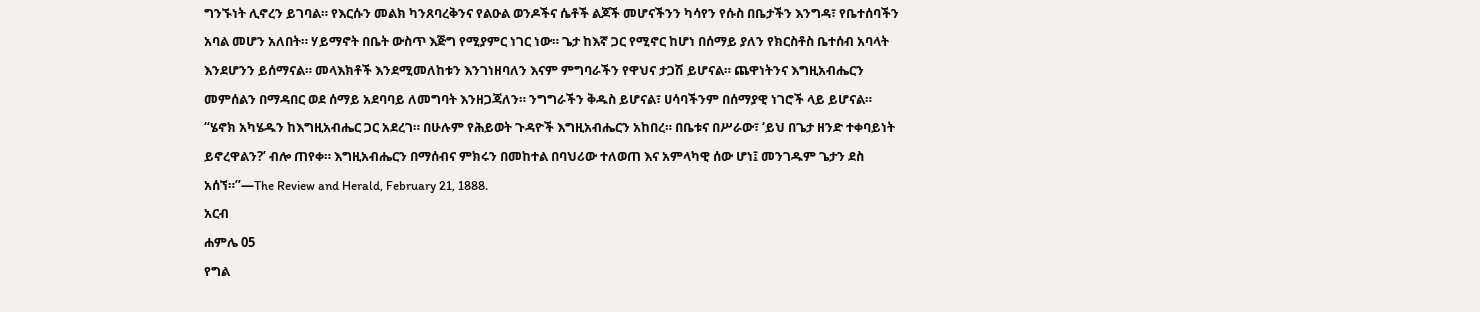ግንኙነት ሊኖረን ይገባል። የእርሱን መልክ ካንጸባረቅንና የልዑል ወንዶችና ሴቶች ልጆች መሆናችንን ካሳየን የሱስ በቤታችን እንግዳ፣ የቤተሰባችን አባል መሆን አለበት። ሃይማኖት በቤት ውስጥ እጅግ የሚያምር ነገር ነው። ጌታ ከእኛ ጋር የሚኖር ከሆነ በሰማይ ያለን የክርስቶስ ቤተሰብ አባላት እንደሆንን ይሰማናል። መላእክቶች እንደሚመለከቱን እንገነዘባለን እናም ምግባራችን የዋህና ታጋሽ ይሆናል። ጨዋነትንና እግዚአብሔርን መምሰልን በማዳበር ወደ ሰማይ አደባባይ ለመግባት እንዘጋጃለን። ንግግራችን ቅዱስ ይሆናል፣ ሀሳባችንም በሰማያዊ ነገሮች ላይ ይሆናል።
“ሄኖክ አካሄዱን ከእግዚአብሔር ጋር አደረገ። በሁሉም የሕይወት ጉዳዮች እግዚአብሔርን አከበረ። በቤቱና በሥራው፣ ‘ይህ በጌታ ዘንድ ተቀባይነት ይኖረዋልን?’ ብሎ ጠየቀ። እግዚአብሔርን በማሰብና ምክሩን በመከተል በባህሪው ተለወጠ እና አምላካዊ ሰው ሆነ፤ መንገዱም ጌታን ደስ አሰኘ።”—The Review and Herald, February 21, 1888.
አርብ
ሐምሌ 05
የግል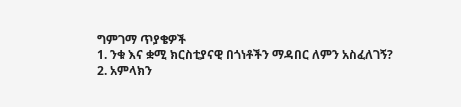ግምገማ ጥያቄዎች
1. ንቁ እና ቋሚ ክርስቲያናዊ በጎነቶችን ማዳበር ለምን አስፈለገኝ?
2. አምላክን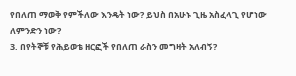የበለጠ ማወቅ የምችለው እንዴት ነው? ይህስ በአሁኑ ጊዜ አስፈላጊ የሆነው ለምንድን ነው?
3. በየትኞቹ የሕይወቴ ዘርፎች የበለጠ ራስን መግዛት አለብኝ?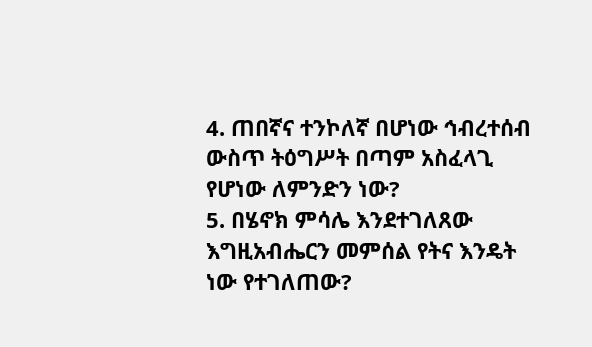4. ጠበኛና ተንኮለኛ በሆነው ኅብረተሰብ ውስጥ ትዕግሥት በጣም አስፈላጊ የሆነው ለምንድን ነው?
5. በሄኖክ ምሳሌ እንደተገለጸው እግዚአብሔርን መምሰል የትና እንዴት ነው የተገለጠው?